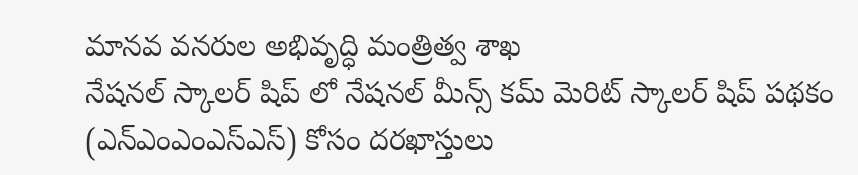మానవ వనరుల అభివృద్ధి మంత్రిత్వ శాఖ
నేషనల్ స్కాలర్ షిప్ లో నేషనల్ మీన్స్ కమ్ మెరిట్ స్కాలర్ షిప్ పథకం (ఎన్ఎంఎంఎస్ఎస్) కోసం దరఖాస్తులు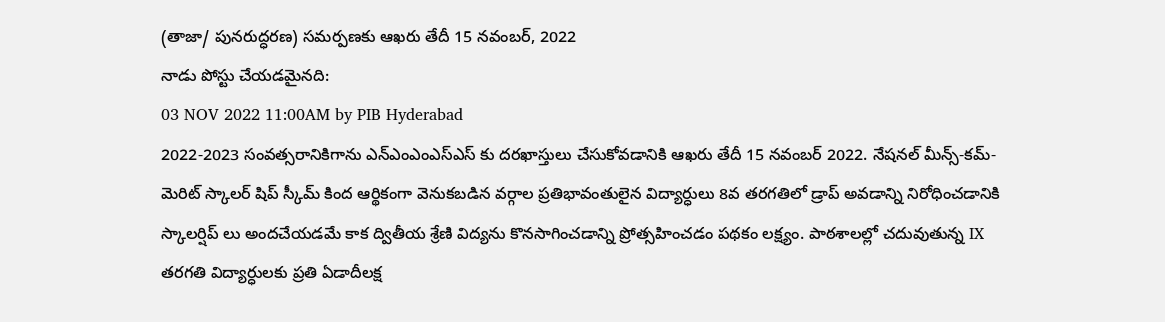(తాజా/ పునరుద్ధరణ) సమర్పణకు ఆఖరు తేదీ 15 నవంబర్, 2022
నాడు పోస్టు చేయడమైనది:
03 NOV 2022 11:00AM by PIB Hyderabad
2022-2023 సంవత్సరానికిగాను ఎన్ఎంఎంఎస్ఎస్ కు దరఖాస్తులు చేసుకోవడానికి ఆఖరు తేదీ 15 నవంబర్ 2022. నేషనల్ మీన్స్-కమ్-మెరిట్ స్కాలర్ షిప్ స్కీమ్ కింద ఆర్థికంగా వెనుకబడిన వర్గాల ప్రతిభావంతులైన విద్యార్ధులు 8వ తరగతిలో డ్రాప్ అవడాన్ని నిరోధించడానికి స్కాలర్షిప్ లు అందచేయడమే కాక ద్వితీయ శ్రేణి విద్యను కొనసాగించడాన్ని ప్రోత్సహించడం పథకం లక్ష్యం. పాఠశాలల్లో చదువుతున్న IX తరగతి విద్యార్ధులకు ప్రతి ఏడాదీలక్ష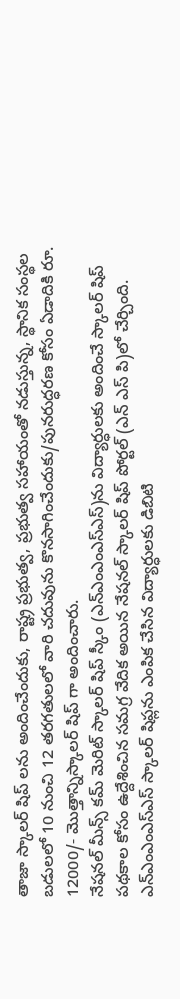తాజా స్కాలర్ షిప్ లను అందించేందుకు, రాష్ట్ర ప్రభుత్వ, ప్రభుత్వ సహాయంతో నడుస్తున్న, స్థానిక సంస్థల బడులలో 10 నుంచి 12 తరగతులలో వారి చదువును కొనసాగించేందుకు/పునరుద్ధరణ కోసం ఏడాదికి రూ. 12000/- మొత్తాన్నిస్కాలర్ షిప్ గా అందించారు.
నేషనల్ మీన్స్ కమ్ మెరిట్ స్కాలర్ షిప్ స్కీం (ఎన్ఎంఎంఎస్ఎస్)ను విద్యార్ధులకు అందించే స్కాలర్ షిప్ పథకాల కోసం ఉద్దేశించిన సమగ్ర వేదిక అయిన నేషనల్ స్కాలర్ షిప్ పోర్టల్ (ఎన్ ఎస్ పి)లో చేర్చింది. ఎన్ఎంఎంఎస్ఎస్ స్కాలర్ షిప్లను ఎంపిక చేసిన విద్యార్ధులకు డిబిటి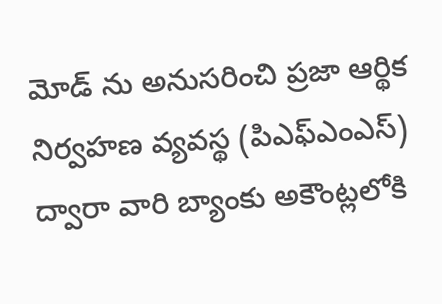మోడ్ ను అనుసరించి ప్రజా ఆర్థిక నిర్వహణ వ్యవస్థ (పిఎఫ్ఎంఎస్) ద్వారా వారి బ్యాంకు అకౌంట్లలోకి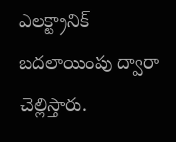ఎలక్ట్రానిక్ బదలాయింపు ద్వారా చెల్లిస్తారు.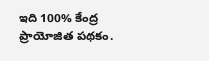ఇది 100% కేంద్ర ప్రాయోజిత పథకం.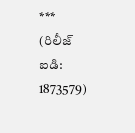***
(రిలీజ్ ఐడి: 1873579)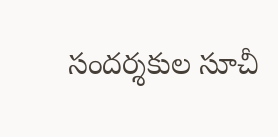సందర్శకుల సూచీ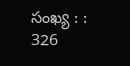సంఖ్య : : 326